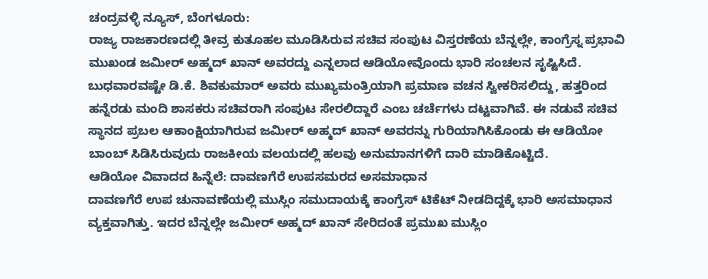ಚಂದ್ರವಳ್ಳಿ ನ್ಯೂಸ್, ಬೆಂಗಳೂರು:
ರಾಜ್ಯ ರಾಜಕಾರಣದಲ್ಲಿ ತೀವ್ರ ಕುತೂಹಲ ಮೂಡಿಸಿರುವ ಸಚಿವ ಸಂಪುಟ ವಿಸ್ತರಣೆಯ ಬೆನ್ನಲ್ಲೇ, ಕಾಂಗ್ರೆಸ್ನ ಪ್ರಭಾವಿ ಮುಖಂಡ ಜಮೀರ್ ಅಹ್ಮದ್ ಖಾನ್ ಅವರದ್ದು ಎನ್ನಲಾದ ಆಡಿಯೋವೊಂದು ಭಾರಿ ಸಂಚಲನ ಸೃಷ್ಟಿಸಿದೆ. ಬುಧವಾರವಷ್ಟೇ ಡಿ.ಕೆ. ಶಿವಕುಮಾರ್ ಅವರು ಮುಖ್ಯಮಂತ್ರಿಯಾಗಿ ಪ್ರಮಾಣ ವಚನ ಸ್ವೀಕರಿಸಲಿದ್ದು, ಹತ್ತರಿಂದ ಹನ್ನೆರಡು ಮಂದಿ ಶಾಸಕರು ಸಚಿವರಾಗಿ ಸಂಪುಟ ಸೇರಲಿದ್ದಾರೆ ಎಂಬ ಚರ್ಚೆಗಳು ದಟ್ಟವಾಗಿವೆ. ಈ ನಡುವೆ ಸಚಿವ ಸ್ಥಾನದ ಪ್ರಬಲ ಆಕಾಂಕ್ಷಿಯಾಗಿರುವ ಜಮೀರ್ ಅಹ್ಮದ್ ಖಾನ್ ಅವರನ್ನು ಗುರಿಯಾಗಿಸಿಕೊಂಡು ಈ ಆಡಿಯೋ ಬಾಂಬ್ ಸಿಡಿಸಿರುವುದು ರಾಜಕೀಯ ವಲಯದಲ್ಲಿ ಹಲವು ಅನುಮಾನಗಳಿಗೆ ದಾರಿ ಮಾಡಿಕೊಟ್ಟಿದೆ.
ಆಡಿಯೋ ವಿವಾದದ ಹಿನ್ನೆಲೆ: ದಾವಣಗೆರೆ ಉಪಸಮರದ ಅಸಮಾಧಾನ
ದಾವಣಗೆರೆ ಉಪ ಚುನಾವಣೆಯಲ್ಲಿ ಮುಸ್ಲಿಂ ಸಮುದಾಯಕ್ಕೆ ಕಾಂಗ್ರೆಸ್ ಟಿಕೆಟ್ ನೀಡದಿದ್ದಕ್ಕೆ ಭಾರಿ ಅಸಮಾಧಾನ ವ್ಯಕ್ತವಾಗಿತ್ತು. ಇದರ ಬೆನ್ನಲ್ಲೇ ಜಮೀರ್ ಅಹ್ಮದ್ ಖಾನ್ ಸೇರಿದಂತೆ ಪ್ರಮುಖ ಮುಸ್ಲಿಂ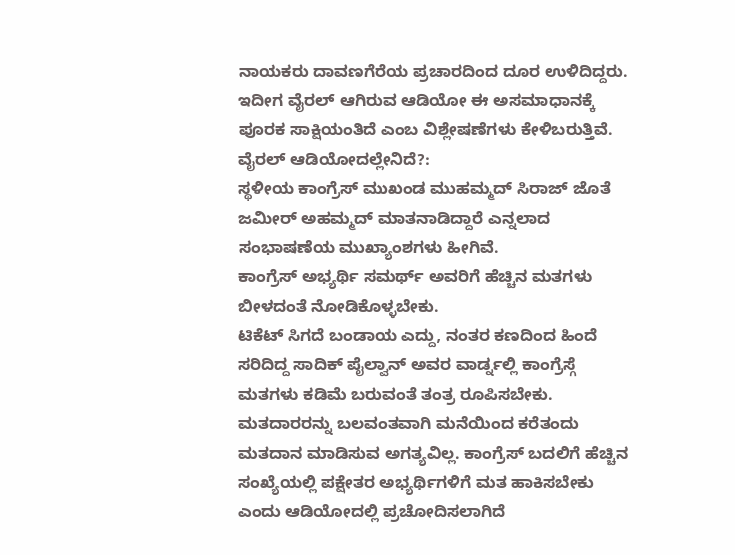ನಾಯಕರು ದಾವಣಗೆರೆಯ ಪ್ರಚಾರದಿಂದ ದೂರ ಉಳಿದಿದ್ದರು. ಇದೀಗ ವೈರಲ್ ಆಗಿರುವ ಆಡಿಯೋ ಈ ಅಸಮಾಧಾನಕ್ಕೆ ಪೂರಕ ಸಾಕ್ಷಿಯಂತಿದೆ ಎಂಬ ವಿಶ್ಲೇಷಣೆಗಳು ಕೇಳಿಬರುತ್ತಿವೆ.
ವೈರಲ್ ಆಡಿಯೋದಲ್ಲೇನಿದೆ?:
ಸ್ಥಳೀಯ ಕಾಂಗ್ರೆಸ್ ಮುಖಂಡ ಮುಹಮ್ಮದ್ ಸಿರಾಜ್ ಜೊತೆ ಜಮೀರ್ ಅಹಮ್ಮದ್ ಮಾತನಾಡಿದ್ದಾರೆ ಎನ್ನಲಾದ ಸಂಭಾಷಣೆಯ ಮುಖ್ಯಾಂಶಗಳು ಹೀಗಿವೆ.
ಕಾಂಗ್ರೆಸ್ ಅಭ್ಯರ್ಥಿ ಸಮರ್ಥ್ ಅವರಿಗೆ ಹೆಚ್ಚಿನ ಮತಗಳು ಬೀಳದಂತೆ ನೋಡಿಕೊಳ್ಳಬೇಕು.
ಟಿಕೆಟ್ ಸಿಗದೆ ಬಂಡಾಯ ಎದ್ದು, ನಂತರ ಕಣದಿಂದ ಹಿಂದೆ ಸರಿದಿದ್ದ ಸಾದಿಕ್ ಪೈಲ್ವಾನ್ ಅವರ ವಾರ್ಡ್ನಲ್ಲಿ ಕಾಂಗ್ರೆಸ್ಗೆ ಮತಗಳು ಕಡಿಮೆ ಬರುವಂತೆ ತಂತ್ರ ರೂಪಿಸಬೇಕು.
ಮತದಾರರನ್ನು ಬಲವಂತವಾಗಿ ಮನೆಯಿಂದ ಕರೆತಂದು ಮತದಾನ ಮಾಡಿಸುವ ಅಗತ್ಯವಿಲ್ಲ. ಕಾಂಗ್ರೆಸ್ ಬದಲಿಗೆ ಹೆಚ್ಚಿನ ಸಂಖ್ಯೆಯಲ್ಲಿ ಪಕ್ಷೇತರ ಅಭ್ಯರ್ಥಿಗಳಿಗೆ ಮತ ಹಾಕಿಸಬೇಕು ಎಂದು ಆಡಿಯೋದಲ್ಲಿ ಪ್ರಚೋದಿಸಲಾಗಿದೆ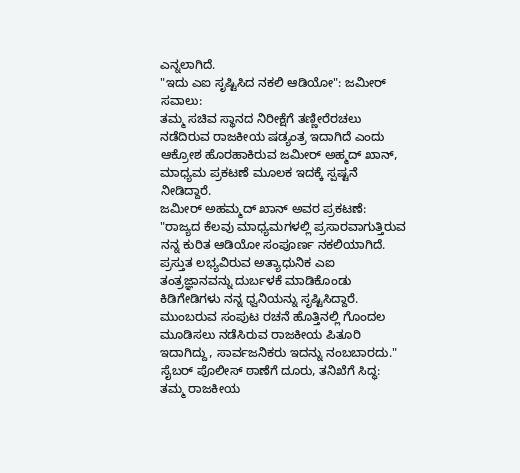ಎನ್ನಲಾಗಿದೆ.
"ಇದು ಎಐ ಸೃಷ್ಟಿಸಿದ ನಕಲಿ ಆಡಿಯೋ": ಜಮೀರ್ ಸವಾಲು:
ತಮ್ಮ ಸಚಿವ ಸ್ಥಾನದ ನಿರೀಕ್ಷೆಗೆ ತಣ್ಣೀರೆರಚಲು ನಡೆದಿರುವ ರಾಜಕೀಯ ಷಡ್ಯಂತ್ರ ಇದಾಗಿದೆ ಎಂದು ಆಕ್ರೋಶ ಹೊರಹಾಕಿರುವ ಜಮೀರ್ ಅಹ್ಮದ್ ಖಾನ್, ಮಾಧ್ಯಮ ಪ್ರಕಟಣೆ ಮೂಲಕ ಇದಕ್ಕೆ ಸ್ಪಷ್ಟನೆ ನೀಡಿದ್ದಾರೆ.
ಜಮೀರ್ ಅಹಮ್ಮದ್ ಖಾನ್ ಅವರ ಪ್ರಕಟಣೆ:
"ರಾಜ್ಯದ ಕೆಲವು ಮಾಧ್ಯಮಗಳಲ್ಲಿ ಪ್ರಸಾರವಾಗುತ್ತಿರುವ ನನ್ನ ಕುರಿತ ಆಡಿಯೋ ಸಂಪೂರ್ಣ ನಕಲಿಯಾಗಿದೆ. ಪ್ರಸ್ತುತ ಲಭ್ಯವಿರುವ ಅತ್ಯಾಧುನಿಕ ಎಐ ತಂತ್ರಜ್ಞಾನವನ್ನು ದುರ್ಬಳಕೆ ಮಾಡಿಕೊಂಡು ಕಿಡಿಗೇಡಿಗಳು ನನ್ನ ಧ್ವನಿಯನ್ನು ಸೃಷ್ಟಿಸಿದ್ದಾರೆ. ಮುಂಬರುವ ಸಂಪುಟ ರಚನೆ ಹೊತ್ತಿನಲ್ಲಿ ಗೊಂದಲ ಮೂಡಿಸಲು ನಡೆಸಿರುವ ರಾಜಕೀಯ ಪಿತೂರಿ ಇದಾಗಿದ್ದು, ಸಾರ್ವಜನಿಕರು ಇದನ್ನು ನಂಬಬಾರದು."
ಸೈಬರ್ ಪೊಲೀಸ್ ಠಾಣೆಗೆ ದೂರು, ತನಿಖೆಗೆ ಸಿದ್ಧ:
ತಮ್ಮ ರಾಜಕೀಯ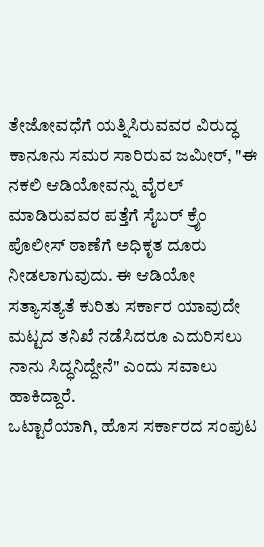ತೇಜೋವಧೆಗೆ ಯತ್ನಿಸಿರುವವರ ವಿರುದ್ಧ ಕಾನೂನು ಸಮರ ಸಾರಿರುವ ಜಮೀರ್, "ಈ ನಕಲಿ ಆಡಿಯೋವನ್ನು ವೈರಲ್ ಮಾಡಿರುವವರ ಪತ್ತೆಗೆ ಸೈಬರ್ ಕ್ರೈಂ ಪೊಲೀಸ್ ಠಾಣೆಗೆ ಅಧಿಕೃತ ದೂರು ನೀಡಲಾಗುವುದು. ಈ ಆಡಿಯೋ ಸತ್ಯಾಸತ್ಯತೆ ಕುರಿತು ಸರ್ಕಾರ ಯಾವುದೇ ಮಟ್ಟದ ತನಿಖೆ ನಡೆಸಿದರೂ ಎದುರಿಸಲು ನಾನು ಸಿದ್ಧನಿದ್ದೇನೆ" ಎಂದು ಸವಾಲು ಹಾಕಿದ್ದಾರೆ.
ಒಟ್ಟಾರೆಯಾಗಿ, ಹೊಸ ಸರ್ಕಾರದ ಸಂಪುಟ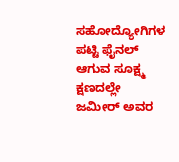ಸಹೋದ್ಯೋಗಿಗಳ ಪಟ್ಟಿ ಫೈನಲ್ ಆಗುವ ಸೂಕ್ಷ್ಮ ಕ್ಷಣದಲ್ಲೇ ಜಮೀರ್ ಅವರ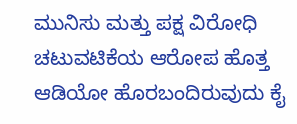ಮುನಿಸು ಮತ್ತು ಪಕ್ಷ ವಿರೋಧಿ ಚಟುವಟಿಕೆಯ ಆರೋಪ ಹೊತ್ತ ಆಡಿಯೋ ಹೊರಬಂದಿರುವುದು ಕೈ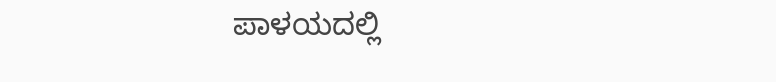ಪಾಳಯದಲ್ಲಿ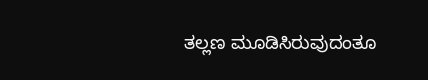ತಲ್ಲಣ ಮೂಡಿಸಿರುವುದಂತೂ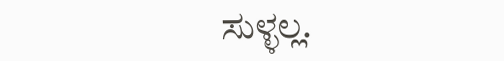ಸುಳ್ಳಲ್ಲ.